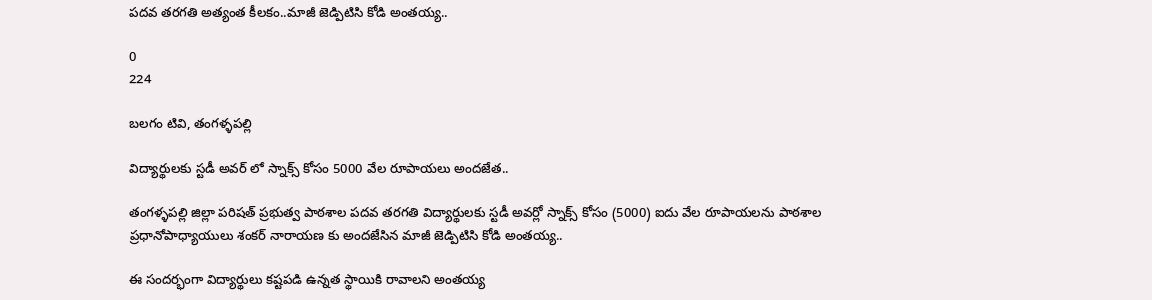పదవ తరగతి అత్యంత కీలకం..మాజీ జెడ్పిటిసి కోడి అంతయ్య..

0
224

బలగం టివి, తంగళ్ళపల్లి

విద్యార్థులకు స్టడీ అవర్ లో స్నాక్స్ కోసం 5000 వేల రూపాయలు అందజేత..

తంగళ్ళపల్లి జిల్లా పరిషత్ ప్రభుత్వ పాఠశాల పదవ తరగతి విద్యార్థులకు స్టడీ అవర్లో స్నాక్స్ కోసం (5000) ఐదు వేల రూపాయలను పాఠశాల ప్రధానోపాధ్యాయులు శంకర్ నారాయణ కు అందజేసిన మాజీ జెడ్పిటిసి కోడి అంతయ్య..

ఈ సందర్భంగా విద్యార్థులు కష్టపడి ఉన్నత స్థాయికి రావాలని అంతయ్య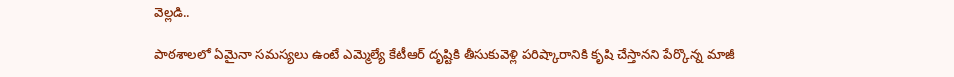వెల్లడి..

పాఠశాలలో ఏమైనా సమస్యలు ఉంటే ఎమ్మెల్యే కేటీఆర్ దృష్టికి తీసుకువెళ్లి పరిష్కారానికి కృషి చేస్తానని పేర్కొన్న మాజీ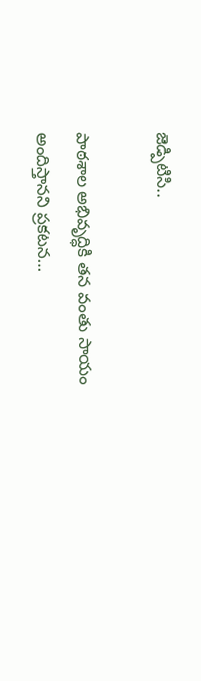జెడ్పిటిసి..

పాఠశాల అభివృద్ధికి తన వంతు సాయం అందిస్తానని ప్రకటన…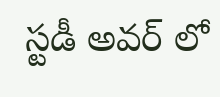స్టడీ అవర్ లో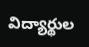విద్యార్థుల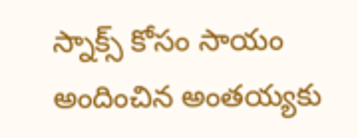స్నాక్స్ కోసం సాయం అందించిన అంతయ్యకు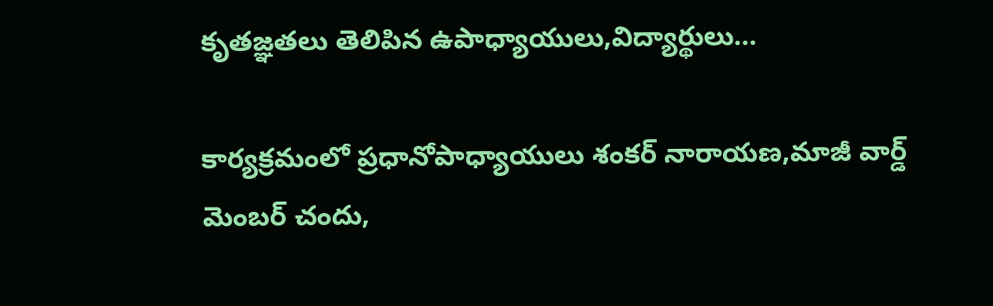కృతజ్ఞతలు తెలిపిన ఉపాధ్యాయులు,విద్యార్థులు…

కార్యక్రమంలో ప్రధానోపాధ్యాయులు శంకర్ నారాయణ,మాజీ వార్డ్ మెంబర్ చందు,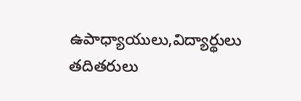ఉపాధ్యాయులు,విద్యార్థులు తదితరులు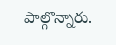పాల్గొన్నారు.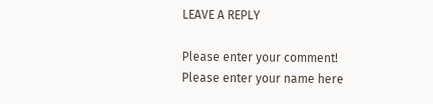LEAVE A REPLY

Please enter your comment!
Please enter your name here